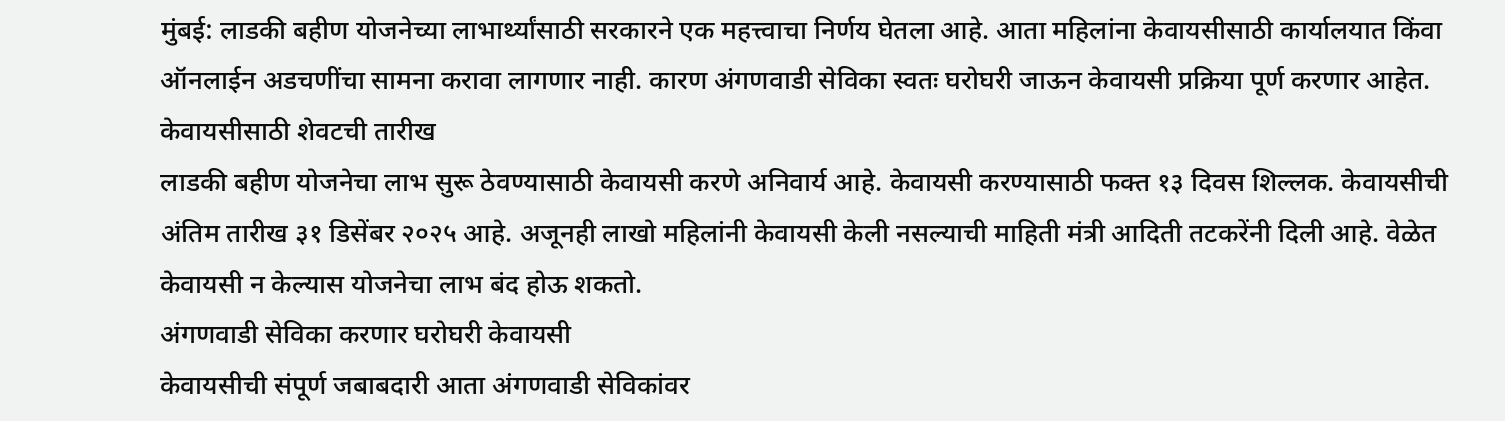मुंबई: लाडकी बहीण योजनेच्या लाभार्थ्यांसाठी सरकारने एक महत्त्वाचा निर्णय घेतला आहे. आता महिलांना केवायसीसाठी कार्यालयात किंवा ऑनलाईन अडचणींचा सामना करावा लागणार नाही. कारण अंगणवाडी सेविका स्वतः घरोघरी जाऊन केवायसी प्रक्रिया पूर्ण करणार आहेत.
केवायसीसाठी शेवटची तारीख
लाडकी बहीण योजनेचा लाभ सुरू ठेवण्यासाठी केवायसी करणे अनिवार्य आहे. केवायसी करण्यासाठी फक्त १३ दिवस शिल्लक. केवायसीची अंतिम तारीख ३१ डिसेंबर २०२५ आहे. अजूनही लाखो महिलांनी केवायसी केली नसल्याची माहिती मंत्री आदिती तटकरेंनी दिली आहे. वेळेत केवायसी न केल्यास योजनेचा लाभ बंद होऊ शकतो.
अंगणवाडी सेविका करणार घरोघरी केवायसी
केवायसीची संपूर्ण जबाबदारी आता अंगणवाडी सेविकांवर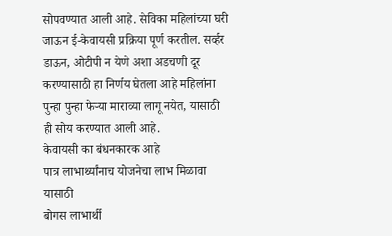सोपवण्यात आली आहे. सेविका महिलांच्या घरी जाऊन ई-केवायसी प्रक्रिया पूर्ण करतील. सर्व्हर डाऊन, ओटीपी न येणे अशा अडचणी दूर करण्यासाठी हा निर्णय घेतला आहे महिलांना पुन्हा पुन्हा फेऱ्या माराव्या लागू नयेत, यासाठी ही सोय करण्यात आली आहे.
केवायसी का बंधनकारक आहे
पात्र लाभार्थ्यांनाच योजनेचा लाभ मिळावा यासाठी
बोगस लाभार्थी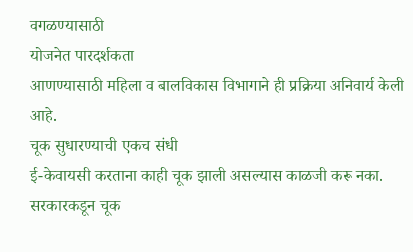वगळण्यासाठी
योजनेत पारदर्शकता
आणण्यासाठी महिला व बालविकास विभागाने ही प्रक्रिया अनिवार्य केली आहे.
चूक सुधारण्याची एकच संधी
ई-केवायसी करताना काही चूक झाली असल्यास काळजी करू नका. सरकारकडून चूक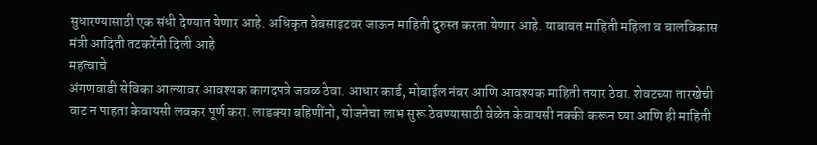सुधारण्यासाठी एक संधी देण्यात येणार आहे. अधिकृत वेबसाइटवर जाऊन माहिती दुरुस्त करता येणार आहे. याबाबत माहिती महिला व बालविकास मंत्री आदिती तटकरेंनी दिली आहे
महत्वाचे
अंगणवाडी सेविका आल्यावर आवश्यक कागदपत्रे जवळ ठेवा. आधार कार्ड, मोबाईल नंबर आणि आवश्यक माहिती तयार ठेवा. शेवटच्या तारखेची वाट न पाहता केवायसी लवकर पूर्ण करा. लाडक्या बहिणींनो, योजनेचा लाभ सुरू ठेवण्यासाठी वेळेत केवायसी नक्की करून घ्या आणि ही माहिती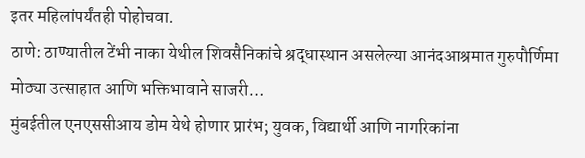इतर महिलांपर्यंतही पोहोचवा.
ठाणे: ठाण्यातील टेंभी नाका येथील शिवसैनिकांचे श्रद्धास्थान असलेल्या आनंदआश्रमात गुरुपौर्णिमा मोठ्या उत्साहात आणि भक्तिभावाने साजरी…
मुंबईतील एनएससीआय डोम येथे होणार प्रारंभ; युवक, विद्यार्थी आणि नागरिकांना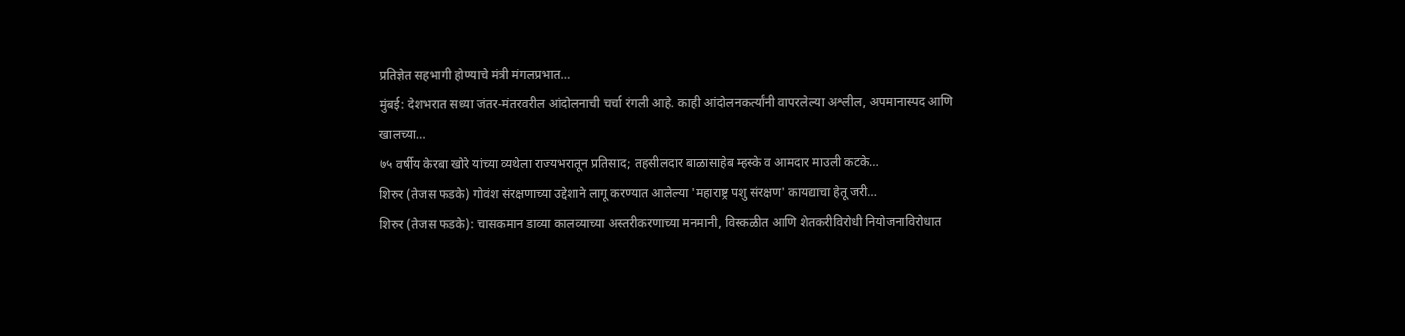प्रतिज्ञेत सहभागी होण्याचे मंत्री मंगलप्रभात…
मुंबई: देशभरात सध्या जंतर-मंतरवरील आंदोलनाची चर्चा रंगली आहे. काही आंदोलनकर्त्यांनी वापरलेल्या अश्लील, अपमानास्पद आणि खालच्या…
७५ वर्षीय केरबा खोरे यांच्या व्यथेला राज्यभरातून प्रतिसाद; तहसीलदार बाळासाहेब म्हस्के व आमदार माउली कटके…
शिरुर (तेजस फडके) गोवंश संरक्षणाच्या उद्देशाने लागू करण्यात आलेल्या 'महाराष्ट्र पशु संरक्षण' कायद्याचा हेतू जरी…
शिरुर (तेजस फडके): चासकमान डाव्या कालव्याच्या अस्तरीकरणाच्या मनमानी, विस्कळीत आणि शेतकरीविरोधी नियोजनाविरोधात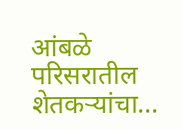आंबळे परिसरातील शेतकऱ्यांचा…